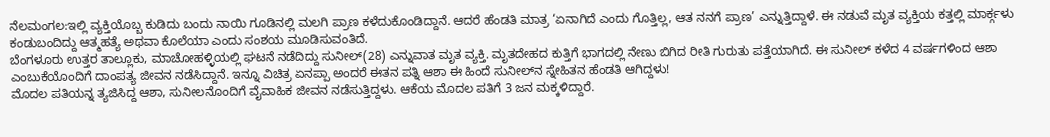ನೆಲಮಂಗಲ:ಇಲ್ಲಿ ವ್ಯಕ್ತಿಯೊಬ್ಬ ಕುಡಿದು ಬಂದು ನಾಯಿ ಗೂಡಿನಲ್ಲಿ ಮಲಗಿ ಪ್ರಾಣ ಕಳೆದುಕೊಂಡಿದ್ದಾನೆ. ಆದರೆ ಹೆಂಡತಿ ಮಾತ್ರ ‘ಏನಾಗಿದೆ ಎಂದು ಗೊತ್ತಿಲ್ಲ, ಆತ ನನಗೆ ಪ್ರಾಣ’ ಎನ್ನುತ್ತಿದ್ದಾಳೆ. ಈ ನಡುವೆ ಮೃತ ವ್ಯಕ್ತಿಯ ಕತ್ತಲ್ಲಿ ಮಾರ್ಕ್ಗಳು ಕಂಡುಬಂದಿದ್ದು ಆತ್ಮಹತ್ಯೆ ಅಥವಾ ಕೊಲೆಯಾ ಎಂದು ಸಂಶಯ ಮೂಡಿಸುವಂತಿದೆ.
ಬೆಂಗಳೂರು ಉತ್ತರ ತಾಲ್ಲೂಕು, ಮಾಚೋಹಳ್ಳಿಯಲ್ಲಿ ಘಟನೆ ನಡೆದಿದ್ದು ಸುನೀಲ್(28) ಎನ್ನುವಾತ ಮೃತ ವ್ಯಕ್ತಿ. ಮೃತದೇಹದ ಕುತ್ತಿಗೆ ಭಾಗದಲ್ಲಿ ನೇಣು ಬಿಗಿದ ರೀತಿ ಗುರುತು ಪತ್ತೆಯಾಗಿದೆ. ಈ ಸುನೀಲ್ ಕಳೆದ 4 ವರ್ಷಗಳಿಂದ ಆಶಾ ಎಂಬುಕೆಯೊಂದಿಗೆ ದಾಂಪತ್ಯ ಜೀವನ ನಡೆಸಿದ್ದಾನೆ. ಇನ್ನೂ ವಿಚಿತ್ರ ಏನಪ್ಪಾ ಅಂದರೆ ಈತನ ಪತ್ನಿ ಆಶಾ ಈ ಹಿಂದೆ ಸುನೀಲ್‌ನ ಸ್ನೇಹಿತನ ಹೆಂಡತಿ ಆಗಿದ್ದಳು!
ಮೊದಲ ಪತಿಯನ್ನ ತ್ಯಜಿಸಿದ್ದ ಆಶಾ, ಸುನೀಲ‌ನೊಂದಿಗೆ ವೈವಾಹಿಕ ಜೀವನ ನಡೆಸುತ್ತಿದ್ದಳು. ಆಕೆಯ ಮೊದಲ ಪತಿಗೆ 3 ಜನ ಮಕ್ಕಳಿದ್ದಾರೆ.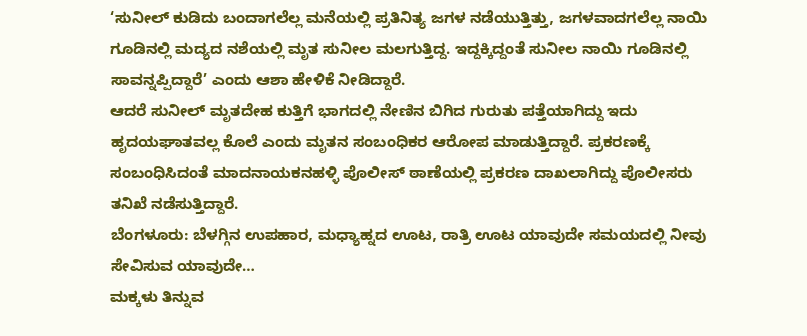‘ಸುನೀಲ್ ಕುಡಿದು ಬಂದಾಗಲೆಲ್ಲ ಮನೆಯಲ್ಲಿ ಪ್ರತಿನಿತ್ಯ ಜಗಳ ನಡೆಯುತ್ತಿತ್ತು, ಜಗಳವಾದಗಲೆಲ್ಲ ನಾಯಿ ಗೂಡಿನಲ್ಲಿ ಮದ್ಯದ ನಶೆಯಲ್ಲಿ ಮೃತ ಸುನೀಲ ಮಲಗುತ್ತಿದ್ದ. ಇದ್ದಕ್ಕಿದ್ದಂತೆ ಸುನೀಲ ನಾಯಿ ಗೂಡಿನಲ್ಲಿ ಸಾವನ್ನಪ್ಪಿದ್ದಾರೆ’ ಎಂದು ಆಶಾ ಹೇಳಿಕೆ ನೀಡಿದ್ದಾರೆ.
ಆದರೆ ಸುನೀಲ್ ಮೃತದೇಹ ಕುತ್ತಿಗೆ ಭಾಗದಲ್ಲಿ ನೇಣಿನ ಬಿಗಿದ ಗುರುತು ಪತ್ತೆಯಾಗಿದ್ದು ಇದು ಹೃದಯಘಾತವಲ್ಲ ಕೊಲೆ ಎಂದು ಮೃತನ ಸಂಬಂಧಿಕರ ಆರೋಪ ಮಾಡುತ್ತಿದ್ದಾರೆ. ಪ್ರಕರಣಕ್ಕೆ ಸಂಬಂಧಿಸಿದಂತೆ ಮಾದನಾಯಕನಹಳ್ಳಿ ಪೊಲೀಸ್ ಠಾಣೆಯಲ್ಲಿ ಪ್ರಕರಣ ದಾಖಲಾಗಿದ್ದು ಪೊಲೀಸರು ತನಿಖೆ ನಡೆಸುತ್ತಿದ್ದಾರೆ.
ಬೆಂಗಳೂರು: ಬೆಳಗ್ಗಿನ ಉಪಹಾರ, ಮಧ್ಯಾಹ್ನದ ಊಟ, ರಾತ್ರಿ ಊಟ ಯಾವುದೇ ಸಮಯದಲ್ಲಿ ನೀವು ಸೇವಿಸುವ ಯಾವುದೇ…
ಮಕ್ಕಳು ತಿನ್ನುವ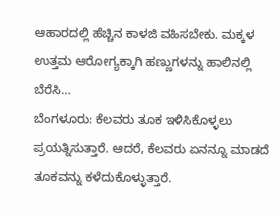ಆಹಾರದಲ್ಲಿ ಹೆಚ್ಚಿನ ಕಾಳಜಿ ವಹಿಸಬೇಕು. ಮಕ್ಕಳ ಉತ್ತಮ ಆರೋಗ್ಯಕ್ಕಾಗಿ ಹಣ್ಣುಗಳನ್ನು ಹಾಲಿನಲ್ಲಿ ಬೆರೆಸಿ…
ಬೆಂಗಳೂರು: ಕೆಲವರು ತೂಕ ಇಳಿಸಿಕೊಳ್ಳಲು ಪ್ರಯತ್ನಿಸುತ್ತಾರೆ. ಆದರೆ, ಕೆಲವರು ಏನನ್ನೂ ಮಾಡದೆ ತೂಕವನ್ನು ಕಳೆದುಕೊಳ್ಳುತ್ತಾರೆ.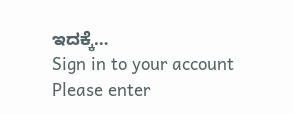ಇದಕ್ಕೆ…
Sign in to your account
Please enter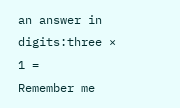an answer in digits:three × 1 =
Remember me